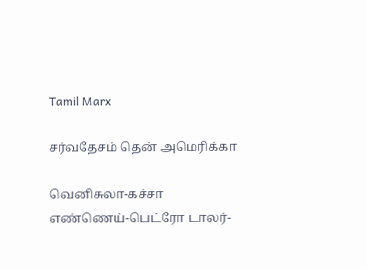Tamil Marx

சர்வதேசம் தென் அமெரிக்கா

வெனிசுலா-கச்சா எண்ணெய்-பெட்ரோ டாலர்-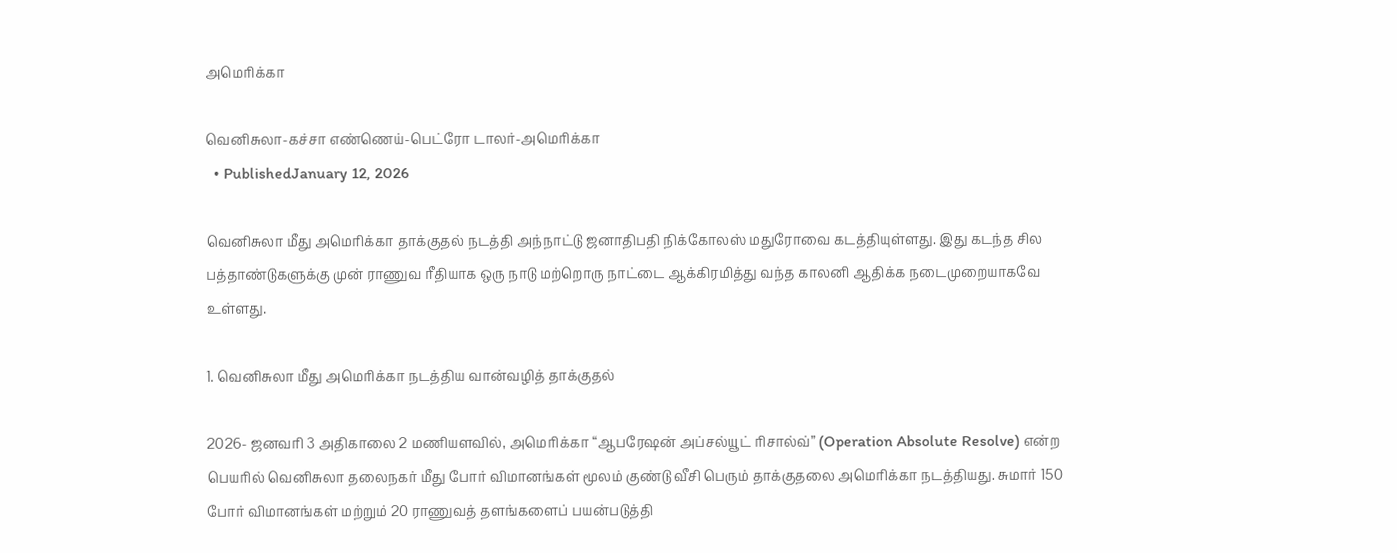அமெரிக்கா

வெனிசுலா-கச்சா எண்ணெய்-பெட்ரோ டாலர்-அமெரிக்கா
  • PublishedJanuary 12, 2026

வெனிசுலா மீது அமெரிக்கா தாக்குதல் நடத்தி அந்நாட்டு ஜனாதிபதி நிக்கோலஸ் மதுரோவை கடத்தியுள்ளது. இது கடந்த சில பத்தாண்டுகளுக்கு முன் ராணுவ ரீதியாக ஒரு நாடு மற்றொரு நாட்டை ஆக்கிரமித்து வந்த காலனி ஆதிக்க நடைமுறையாகவே உள்ளது.

1. வெனிசுலா மீது அமெரிக்கா நடத்திய வான்வழித் தாக்குதல்

2026- ஜனவரி 3 அதிகாலை 2 மணியளவில், அமெரிக்கா “ஆபரேஷன் அப்சல்யூட் ரிசால்வ்” (Operation Absolute Resolve) என்ற பெயரில் வெனிசுலா தலைநகர் மீது போர் விமானங்கள் மூலம் குண்டு வீசி பெரும் தாக்குதலை அமெரிக்கா நடத்தியது. சுமார் 150 போர் விமானங்கள் மற்றும் 20 ராணுவத் தளங்களைப் பயன்படுத்தி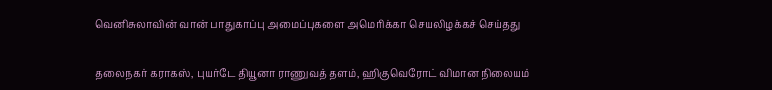வெனிசுலாவின் வான் பாதுகாப்பு அமைப்புகளை அமெரிக்கா செயலிழக்கச் செய்தது

தலைநகர் கராகஸ், புயர்டே தியூனா ராணுவத் தளம், ஹிகுவெரோட் விமான நிலையம்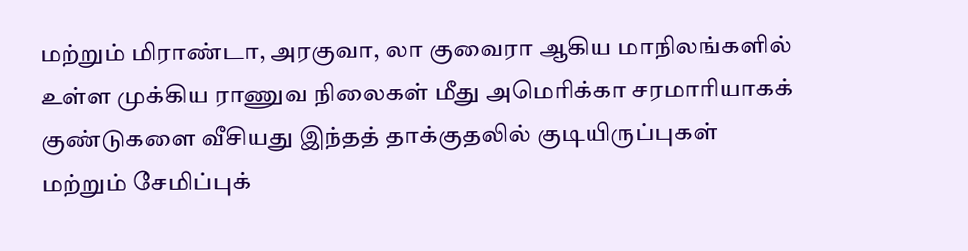மற்றும் மிராண்டா, அரகுவா, லா குவைரா ஆகிய மாநிலங்களில் உள்ள முக்கிய ராணுவ நிலைகள் மீது அமெரிக்கா சரமாரியாகக் குண்டுகளை வீசியது இந்தத் தாக்குதலில் குடியிருப்புகள் மற்றும் சேமிப்புக்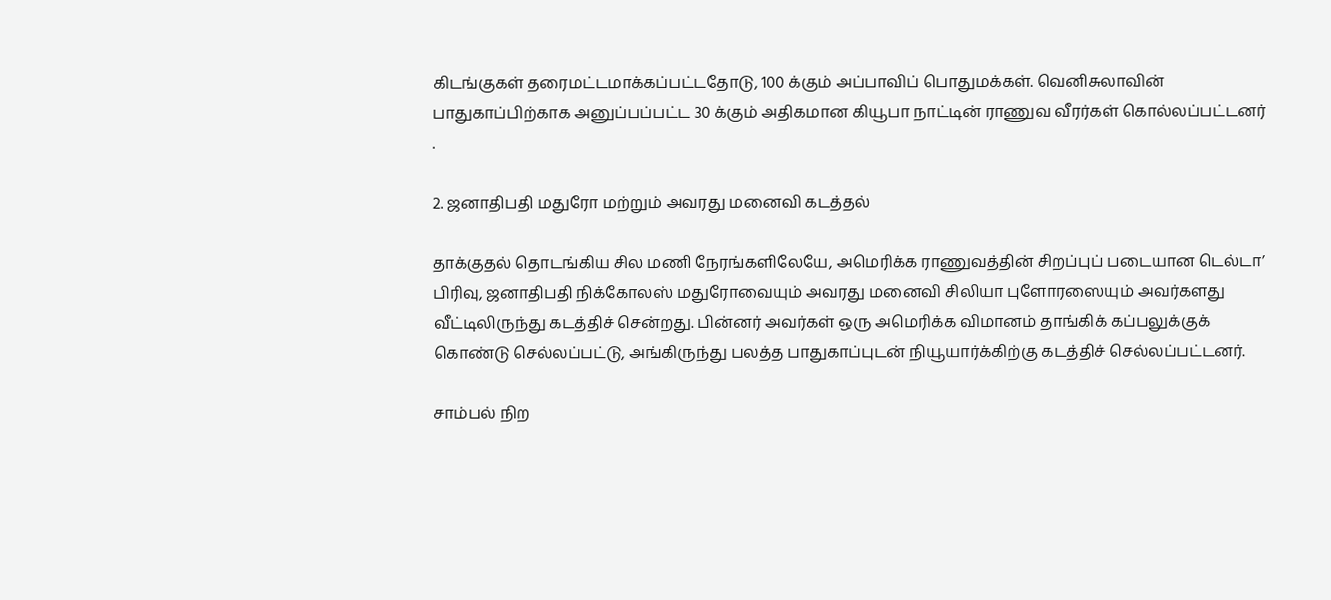கிடங்குகள் தரைமட்டமாக்கப்பட்டதோடு, 100 க்கும் அப்பாவிப் பொதுமக்கள். வெனிசுலாவின் பாதுகாப்பிற்காக அனுப்பப்பட்ட 30 க்கும் அதிகமான கியூபா நாட்டின் ராணுவ வீரர்கள் கொல்லப்பட்டனர் .

2. ஜனாதிபதி மதுரோ மற்றும் அவரது மனைவி கடத்தல்

தாக்குதல் தொடங்கிய சில மணி நேரங்களிலேயே, அமெரிக்க ராணுவத்தின் சிறப்புப் படையான டெல்டா’ பிரிவு, ஜனாதிபதி நிக்கோலஸ் மதுரோவையும் அவரது மனைவி சிலியா புளோரஸையும் அவர்களது வீட்டிலிருந்து கடத்திச் சென்றது. பின்னர் அவர்கள் ஒரு அமெரிக்க விமானம் தாங்கிக் கப்பலுக்குக் கொண்டு செல்லப்பட்டு, அங்கிருந்து பலத்த பாதுகாப்புடன் நியூயார்க்கிற்கு கடத்திச் செல்லப்பட்டனர்.

சாம்பல் நிற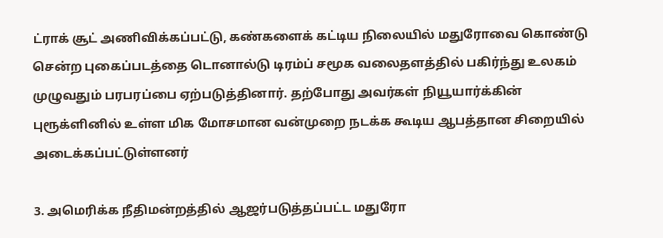ட்ராக் சூட் அணிவிக்கப்பட்டு, கண்களைக் கட்டிய நிலையில் மதுரோவை கொண்டு சென்ற புகைப்படத்தை டொனால்டு டிரம்ப் சமூக வலைதளத்தில் பகிர்ந்து உலகம் முழுவதும் பரபரப்பை ஏற்படுத்தினார். தற்போது அவர்கள் நியூயார்க்கின் புரூக்ளினில் உள்ள மிக மோசமான வன்முறை நடக்க கூடிய ஆபத்தான சிறையில் அடைக்கப்பட்டுள்ளனர்

3. அமெரிக்க நீதிமன்றத்தில் ஆஜர்படுத்தப்பட்ட மதுரோ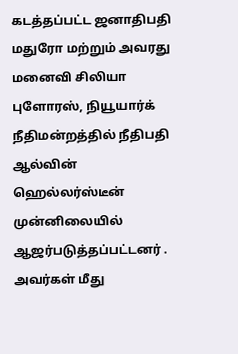கடத்தப்பட்ட ஜனாதிபதி மதுரோ மற்றும் அவரது மனைவி சிலியா புளோரஸ், நியூயார்க் நீதிமன்றத்தில் நீதிபதி ஆல்வின் ஹெல்லர்ஸ்டீன் முன்னிலையில் ஆஜர்படுத்தப்பட்டனர் . அவர்கள் மீது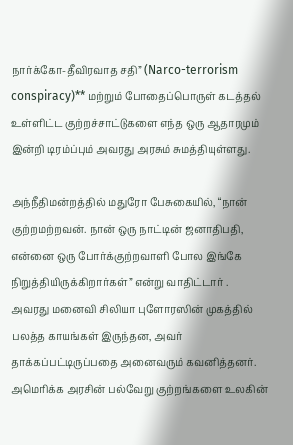நார்க்கோ-தீவிரவாத சதி” (Narco-terrorism conspiracy)** மற்றும் போதைப்பொருள் கடத்தல் உள்ளிட்ட குற்றச்சாட்டுகளை எந்த ஒரு ஆதாரமும் இன்றி டிரம்ப்பும் அவரது அரசும் சுமத்தியுள்ளது.

அந்நீதிமன்றத்தில் மதுரோ பேசுகையில், “நான் குற்றமற்றவன். நான் ஒரு நாட்டின் ஜனாதிபதி, என்னை ஒரு போர்க்குற்றவாளி போல இங்கே நிறுத்தியிருக்கிறார்கள்” என்று வாதிட்டார் .
அவரது மனைவி சிலியா புளோரஸின் முகத்தில் பலத்த காயங்கள் இருந்தன, அவர் தாக்கப்பட்டிருப்பதை அனைவரும் கவனித்தனர்.
அமெரிக்க அரசின் பல்வேறு குற்றங்களை உலகின்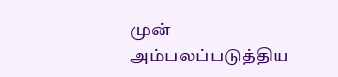முன் அம்பலப்படுத்திய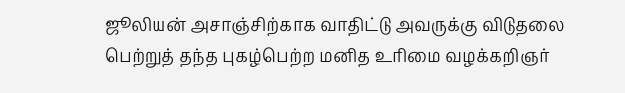ஜூலியன் அசாஞ்சிற்காக வாதிட்டு அவருக்கு விடுதலை பெற்றுத் தந்த புகழ்பெற்ற மனித உரிமை வழக்கறிஞர்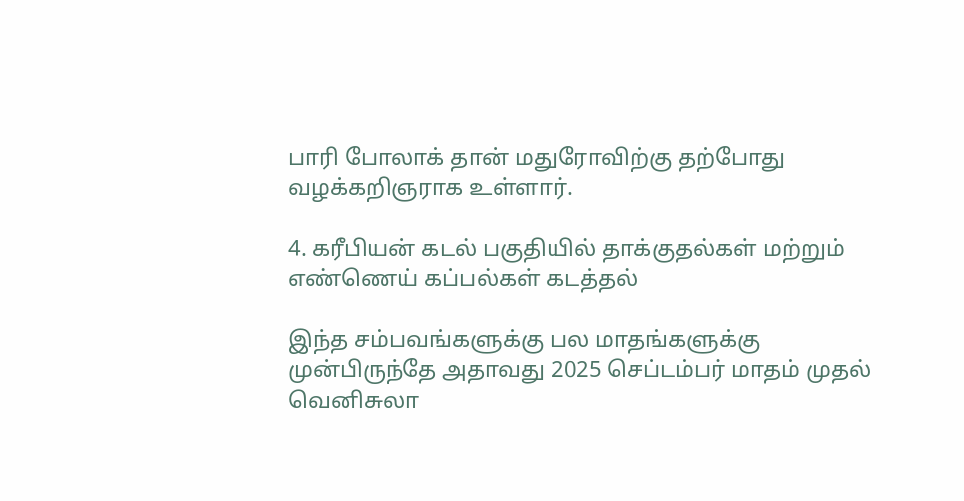பாரி போலாக் தான் மதுரோவிற்கு தற்போது வழக்கறிஞராக உள்ளார்.

4. கரீபியன் கடல் பகுதியில் தாக்குதல்கள் மற்றும் எண்ணெய் கப்பல்கள் கடத்தல்

இந்த சம்பவங்களுக்கு பல மாதங்களுக்கு முன்பிருந்தே அதாவது 2025 செப்டம்பர் மாதம் முதல் வெனிசுலா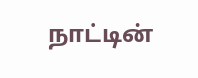நாட்டின்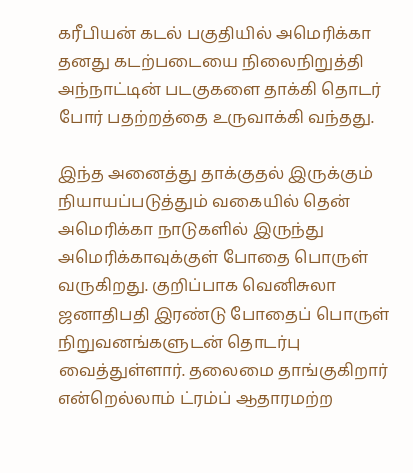கரீபியன் கடல் பகுதியில் அமெரிக்கா தனது கடற்படையை நிலைநிறுத்தி அந்நாட்டின் படகுகளை தாக்கி தொடர் போர் பதற்றத்தை உருவாக்கி வந்தது.

இந்த அனைத்து தாக்குதல் இருக்கும் நியாயப்படுத்தும் வகையில் தென் அமெரிக்கா நாடுகளில் இருந்து அமெரிக்காவுக்குள் போதை பொருள் வருகிறது. குறிப்பாக வெனிசுலா ஜனாதிபதி இரண்டு போதைப் பொருள் நிறுவனங்களுடன் தொடர்பு வைத்துள்ளார். தலைமை தாங்குகிறார் என்றெல்லாம் ட்ரம்ப் ஆதாரமற்ற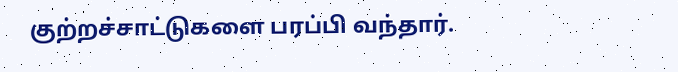குற்றச்சாட்டுகளை பரப்பி வந்தார்.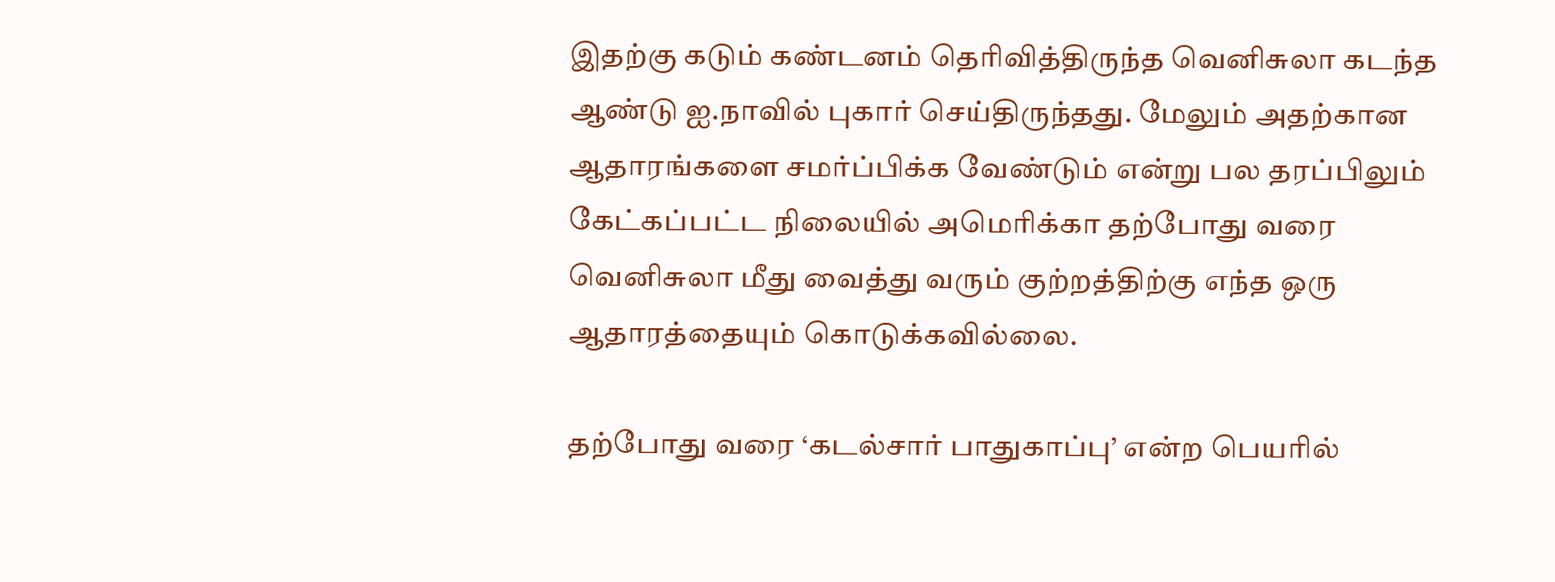இதற்கு கடும் கண்டனம் தெரிவித்திருந்த வெனிசுலா கடந்த ஆண்டு ஐ.நாவில் புகார் செய்திருந்தது. மேலும் அதற்கான ஆதாரங்களை சமர்ப்பிக்க வேண்டும் என்று பல தரப்பிலும் கேட்கப்பட்ட நிலையில் அமெரிக்கா தற்போது வரை வெனிசுலா மீது வைத்து வரும் குற்றத்திற்கு எந்த ஒரு ஆதாரத்தையும் கொடுக்கவில்லை.

தற்போது வரை ‘கடல்சார் பாதுகாப்பு’ என்ற பெயரில்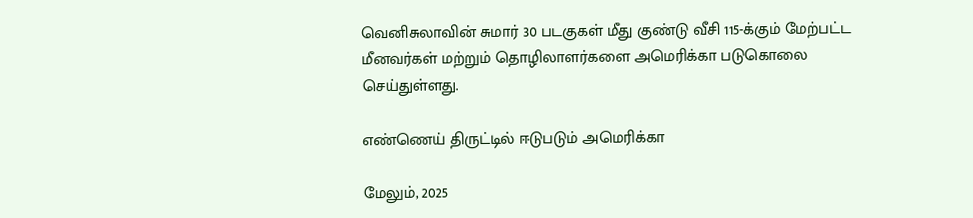வெனிசுலாவின் சுமார் 30 படகுகள் மீது குண்டு வீசி 115-க்கும் மேற்பட்ட மீனவர்கள் மற்றும் தொழிலாளர்களை அமெரிக்கா படுகொலை செய்துள்ளது.

எண்ணெய் திருட்டில் ஈடுபடும் அமெரிக்கா

மேலும், 2025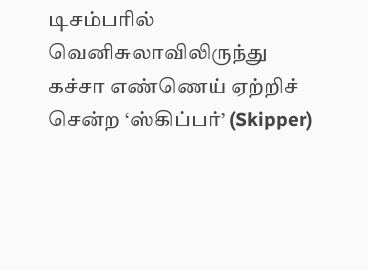டிசம்பரில் வெனிசுலாவிலிருந்து கச்சா எண்ணெய் ஏற்றிச் சென்ற ‘ஸ்கிப்பர்’ (Skipper)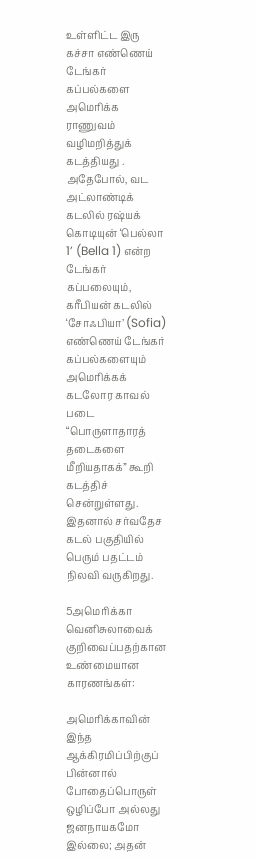உள்ளிட்ட இரு கச்சா எண்ணெய் டேங்கர் கப்பல்களை அமெரிக்க ராணுவம் வழிமறித்துக் கடத்தியது . அதேபோல், வட அட்லாண்டிக் கடலில் ரஷ்யக் கொடியுன் ‘பெல்லா 1’ (Bella 1) என்ற டேங்கர் கப்பலையும், கரீபியன் கடலில் ‘சோஃபியா’ (Sofia) எண்ணெய் டேங்கர் கப்பல்களையும் அமெரிக்கக் கடலோர காவல் படை “பொருளாதாரத் தடைகளை மீறியதாகக்” கூறி கடத்திச் சென்றுள்ளது. இதனால் சர்வதேச கடல் பகுதியில் பெரும் பதட்டம் நிலவி வருகிறது.

5அமெரிக்கா வெனிசுலாவைக் குறிவைப்பதற்கான உண்மையான காரணங்கள்:

அமெரிக்காவின் இந்த ஆக்கிரமிப்பிற்குப் பின்னால் போதைப்பொருள் ஒழிப்போ அல்லது ஜனநாயகமோ இல்லை; அதன்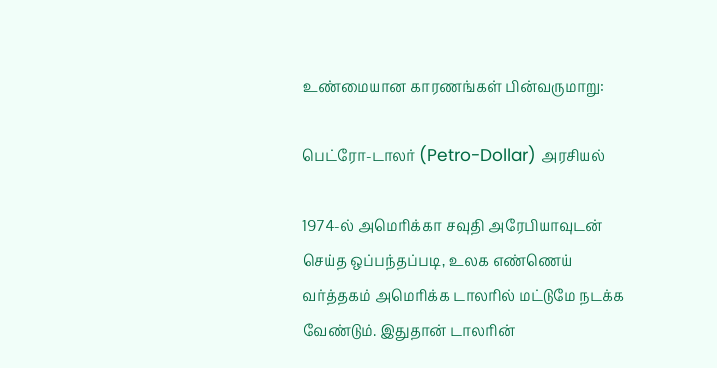உண்மையான காரணங்கள் பின்வருமாறு:

பெட்ரோ-டாலர் (Petro-Dollar) அரசியல்

1974-ல் அமெரிக்கா சவுதி அரேபியாவுடன் செய்த ஒப்பந்தப்படி, உலக எண்ணெய் வர்த்தகம் அமெரிக்க டாலரில் மட்டுமே நடக்க வேண்டும். இதுதான் டாலரின்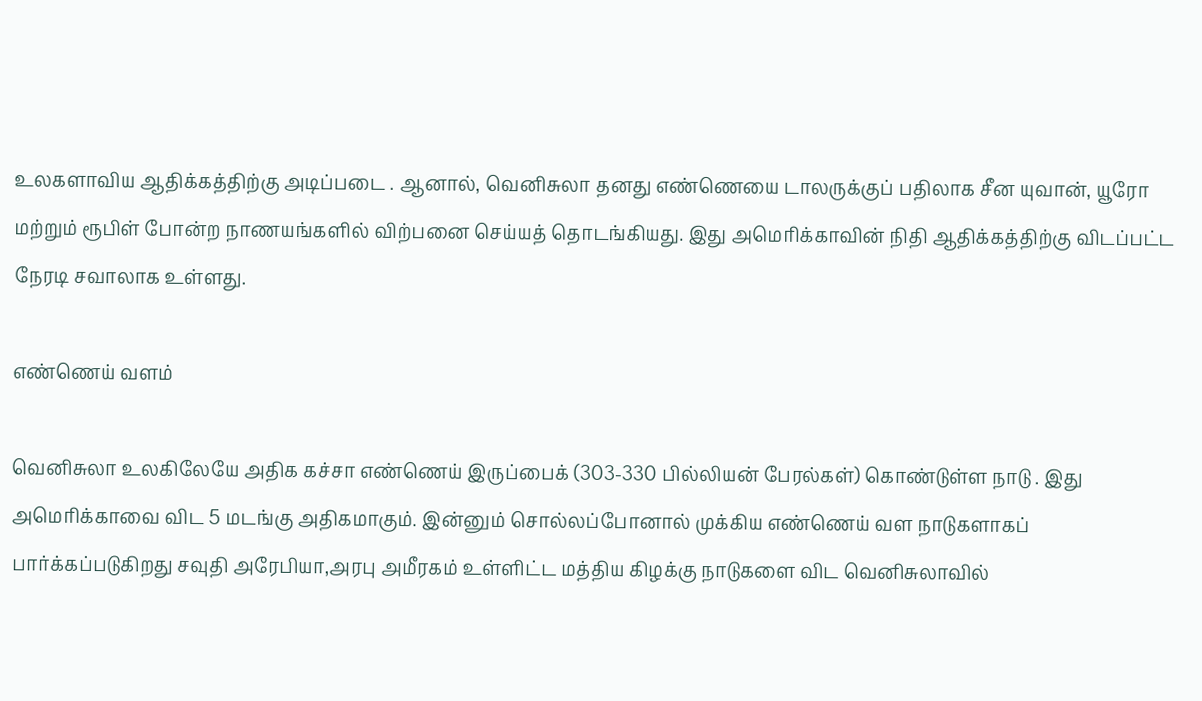உலகளாவிய ஆதிக்கத்திற்கு அடிப்படை . ஆனால், வெனிசுலா தனது எண்ணெயை டாலருக்குப் பதிலாக சீன யுவான், யூரோ மற்றும் ரூபிள் போன்ற நாணயங்களில் விற்பனை செய்யத் தொடங்கியது. இது அமெரிக்காவின் நிதி ஆதிக்கத்திற்கு விடப்பட்ட நேரடி சவாலாக உள்ளது.

எண்ணெய் வளம்

வெனிசுலா உலகிலேயே அதிக கச்சா எண்ணெய் இருப்பைக் (303-330 பில்லியன் பேரல்கள்) கொண்டுள்ள நாடு . இது அமெரிக்காவை விட 5 மடங்கு அதிகமாகும். இன்னும் சொல்லப்போனால் முக்கிய எண்ணெய் வள நாடுகளாகப் பார்க்கப்படுகிறது சவுதி அரேபியா,அரபு அமீரகம் உள்ளிட்ட மத்திய கிழக்கு நாடுகளை விட வெனிசுலாவில்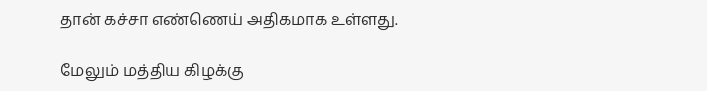தான் கச்சா எண்ணெய் அதிகமாக உள்ளது.

மேலும் மத்திய கிழக்கு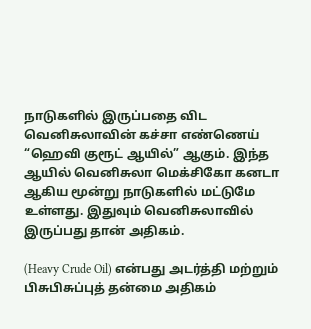நாடுகளில் இருப்பதை விட வெனிசுலாவின் கச்சா எண்ணெய் “ஹெவி குரூட் ஆயில்” ஆகும். இந்த ஆயில் வெனிசுலா மெக்சிகோ கனடா ஆகிய மூன்று நாடுகளில் மட்டுமே உள்ளது. இதுவும் வெனிசுலாவில் இருப்பது தான் அதிகம்.

(Heavy Crude Oil) என்பது அடர்த்தி மற்றும் பிசுபிசுப்புத் தன்மை அதிகம்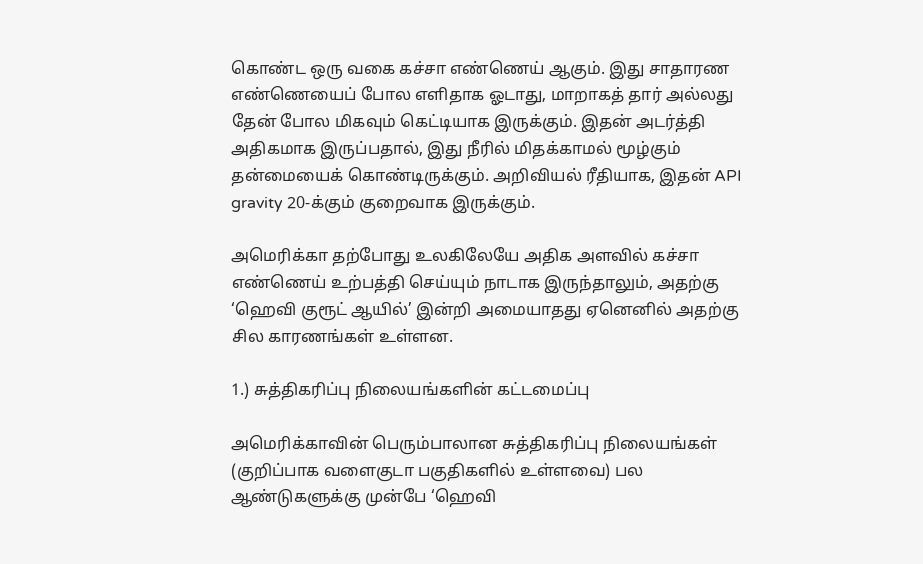கொண்ட ஒரு வகை கச்சா எண்ணெய் ஆகும். இது சாதாரண எண்ணெயைப் போல எளிதாக ஓடாது, மாறாகத் தார் அல்லது தேன் போல மிகவும் கெட்டியாக இருக்கும். இதன் அடர்த்தி அதிகமாக இருப்பதால், இது நீரில் மிதக்காமல் மூழ்கும் தன்மையைக் கொண்டிருக்கும். அறிவியல் ரீதியாக, இதன் API gravity 20-க்கும் குறைவாக இருக்கும்.

அமெரிக்கா தற்போது உலகிலேயே அதிக அளவில் கச்சா எண்ணெய் உற்பத்தி செய்யும் நாடாக இருந்தாலும், அதற்கு ‘ஹெவி குரூட் ஆயில்’ இன்றி அமையாதது ஏனெனில் அதற்கு சில காரணங்கள் உள்ளன.

1.) சுத்திகரிப்பு நிலையங்களின் கட்டமைப்பு

அமெரிக்காவின் பெரும்பாலான சுத்திகரிப்பு நிலையங்கள் (குறிப்பாக வளைகுடா பகுதிகளில் உள்ளவை) பல ஆண்டுகளுக்கு முன்பே ‘ஹெவி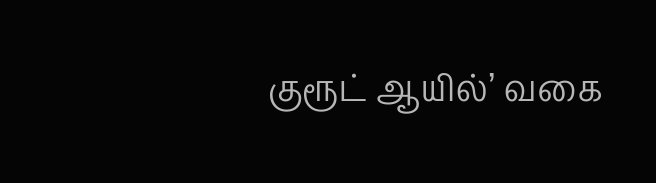குரூட் ஆயில்’ வகை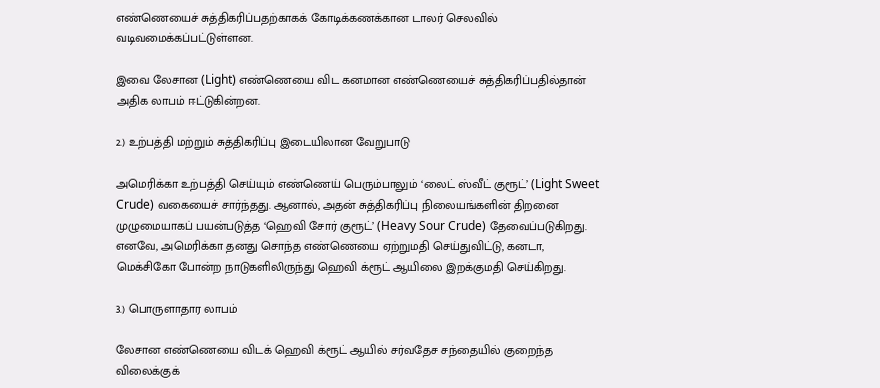எண்ணெயைச் சுத்திகரிப்பதற்காகக் கோடிக்கணக்கான டாலர் செலவில் வடிவமைக்கப்பட்டுள்ளன.

இவை லேசான (Light) எண்ணெயை விட கனமான எண்ணெயைச் சுத்திகரிப்பதில்தான் அதிக லாபம் ஈட்டுகின்றன.

2.) உற்பத்தி மற்றும் சுத்திகரிப்பு இடையிலான வேறுபாடு

அமெரிக்கா உற்பத்தி செய்யும் எண்ணெய் பெரும்பாலும் ‘லைட் ஸ்வீட் குரூட்’ (Light Sweet Crude) வகையைச் சார்ந்தது. ஆனால், அதன் சுத்திகரிப்பு நிலையங்களின் திறனை முழுமையாகப் பயன்படுத்த ‘ஹெவி சோர் குரூட்’ (Heavy Sour Crude) தேவைப்படுகிறது. எனவே, அமெரிக்கா தனது சொந்த எண்ணெயை ஏற்றுமதி செய்துவிட்டு, கனடா, மெக்சிகோ போன்ற நாடுகளிலிருந்து ஹெவி க்ரூட் ஆயிலை இறக்குமதி செய்கிறது.

3.) பொருளாதார லாபம்

லேசான எண்ணெயை விடக் ஹெவி க்ரூட் ஆயில் சர்வதேச சந்தையில் குறைந்த விலைக்குக்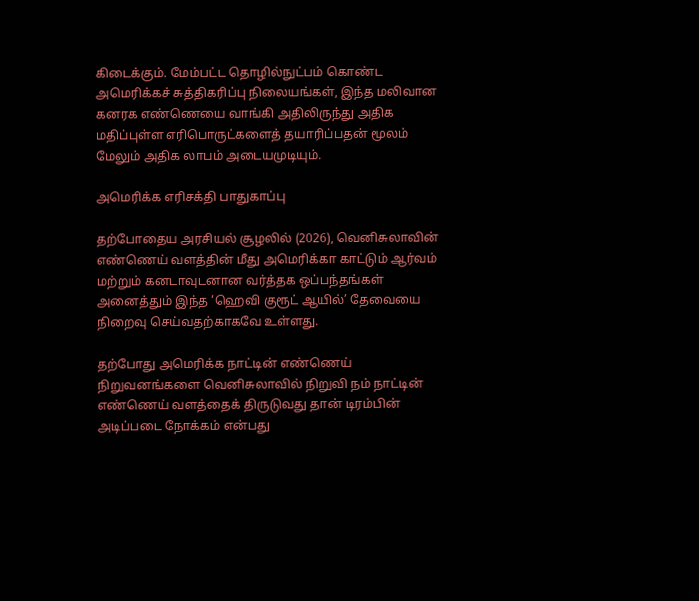கிடைக்கும். மேம்பட்ட தொழில்நுட்பம் கொண்ட அமெரிக்கச் சுத்திகரிப்பு நிலையங்கள், இந்த மலிவான கனரக எண்ணெயை வாங்கி அதிலிருந்து அதிக மதிப்புள்ள எரிபொருட்களைத் தயாரிப்பதன் மூலம் மேலும் அதிக லாபம் அடையமுடியும்.

அமெரிக்க எரிசக்தி பாதுகாப்பு

தற்போதைய அரசியல் சூழலில் (2026), வெனிசுலாவின் எண்ணெய் வளத்தின் மீது அமெரிக்கா காட்டும் ஆர்வம் மற்றும் கனடாவுடனான வர்த்தக ஒப்பந்தங்கள் அனைத்தும் இந்த ‘ஹெவி குரூட் ஆயில்’ தேவையை நிறைவு செய்வதற்காகவே உள்ளது.

தற்போது அமெரிக்க நாட்டின் எண்ணெய் நிறுவனங்களை வெனிசுலாவில் நிறுவி நம் நாட்டின் எண்ணெய் வளத்தைக் திருடுவது தான் டிரம்பின் அடிப்படை நோக்கம் என்பது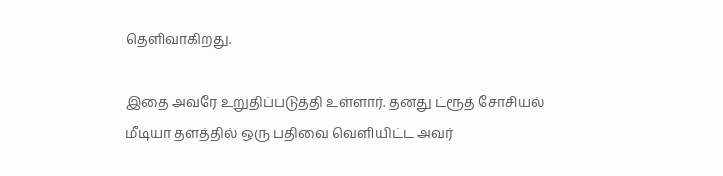தெளிவாகிறது.

இதை அவரே உறுதிப்படுத்தி உள்ளார். தனது ட்ரூத் சோசியல் மீடியா தளத்தில் ஒரு பதிவை வெளியிட்ட அவர்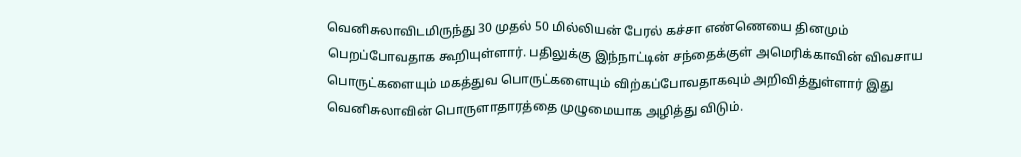வெனிசுலாவிடமிருந்து 30 முதல் 50 மில்லியன் பேரல் கச்சா எண்ணெயை தினமும் பெறப்போவதாக கூறியுள்ளார். பதிலுக்கு இந்நாட்டின் சந்தைக்குள் அமெரிக்காவின் விவசாய பொருட்களையும் மகத்துவ பொருட்களையும் விற்கப்போவதாகவும் அறிவித்துள்ளார் இது வெனிசுலாவின் பொருளாதாரத்தை முழுமையாக அழித்து விடும்.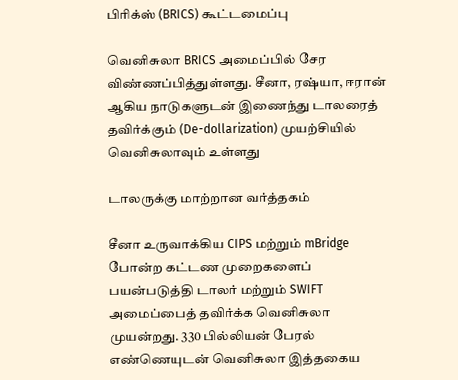பிரிக்ஸ் (BRICS) கூட்டமைப்பு

வெனிசுலா BRICS அமைப்பில் சேர விண்ணப்பித்துள்ளது. சீனா, ரஷ்யா, ஈரான் ஆகிய நாடுகளுடன் இணைந்து டாலரைத் தவிர்க்கும் (De-dollarization) முயற்சியில் வெனிசுலாவும் உள்ளது

டாலருக்கு மாற்றான வர்த்தகம்

சீனா உருவாக்கிய CIPS மற்றும் mBridge போன்ற கட்டண முறைகளைப் பயன்படுத்தி டாலர் மற்றும் SWIFT அமைப்பைத் தவிர்க்க வெனிசுலா முயன்றது. 330 பில்லியன் பேரல் எண்ணெயுடன் வெனிசுலா இத்தகைய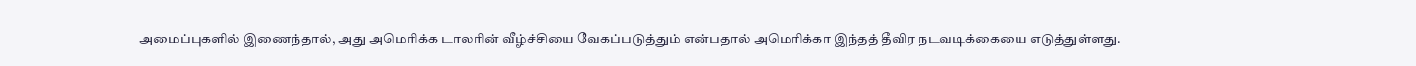அமைப்புகளில் இணைந்தால், அது அமெரிக்க டாலரின் வீழ்ச்சியை வேகப்படுத்தும் என்பதால் அமெரிக்கா இந்தத் தீவிர நடவடிக்கையை எடுத்துள்ளது.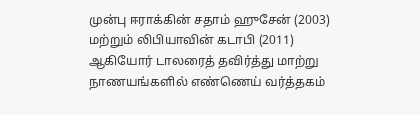முன்பு ஈராக்கின் சதாம் ஹுசேன் (2003) மற்றும் லிபியாவின் கடாபி (2011) ஆகியோர் டாலரைத் தவிர்த்து மாற்று நாணயங்களில் எண்ணெய் வர்த்தகம்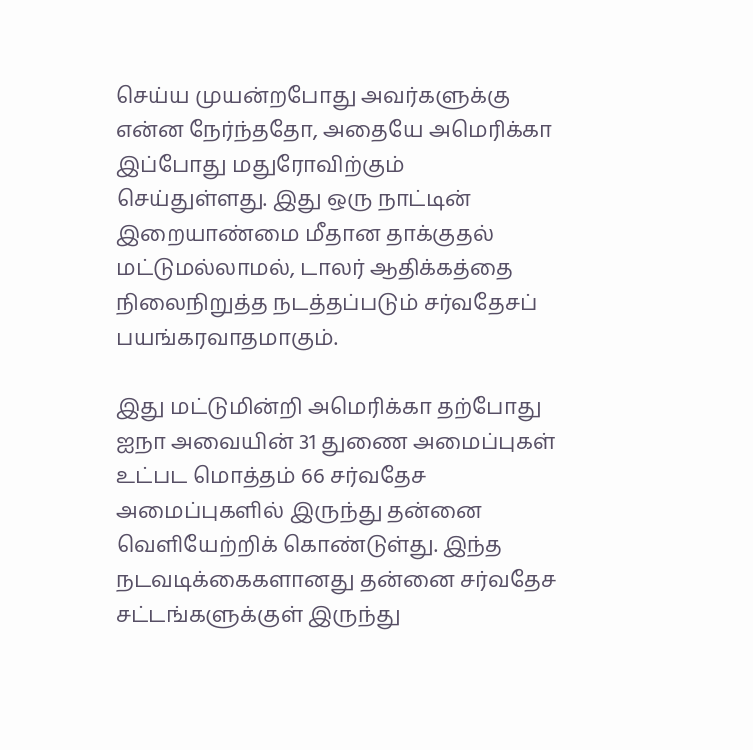செய்ய முயன்றபோது அவர்களுக்கு என்ன நேர்ந்ததோ, அதையே அமெரிக்கா இப்போது மதுரோவிற்கும் செய்துள்ளது. இது ஒரு நாட்டின் இறையாண்மை மீதான தாக்குதல் மட்டுமல்லாமல், டாலர் ஆதிக்கத்தை நிலைநிறுத்த நடத்தப்படும் சர்வதேசப் பயங்கரவாதமாகும்.

இது மட்டுமின்றி அமெரிக்கா தற்போது ஐநா அவையின் 31 துணை அமைப்புகள் உட்பட மொத்தம் 66 சர்வதேச அமைப்புகளில் இருந்து தன்னை வெளியேற்றிக் கொண்டுள்து. இந்த நடவடிக்கைகளானது தன்னை சர்வதேச சட்டங்களுக்குள் இருந்து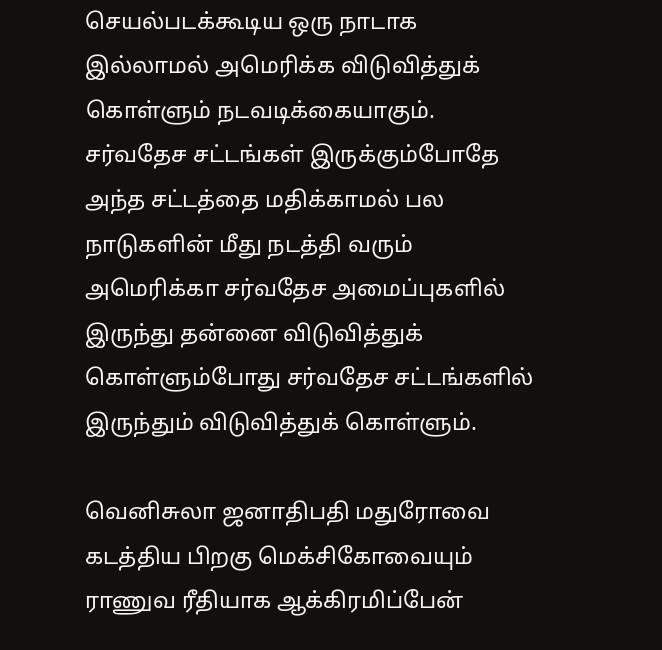செயல்படக்கூடிய ஒரு நாடாக இல்லாமல் அமெரிக்க விடுவித்துக் கொள்ளும் நடவடிக்கையாகும். சர்வதேச சட்டங்கள் இருக்கும்போதே அந்த சட்டத்தை மதிக்காமல் பல நாடுகளின் மீது நடத்தி வரும் அமெரிக்கா சர்வதேச அமைப்புகளில் இருந்து தன்னை விடுவித்துக் கொள்ளும்போது சர்வதேச சட்டங்களில் இருந்தும் விடுவித்துக் கொள்ளும்.

வெனிசுலா ஜனாதிபதி மதுரோவை கடத்திய பிறகு மெக்சிகோவையும் ராணுவ ரீதியாக ஆக்கிரமிப்பேன்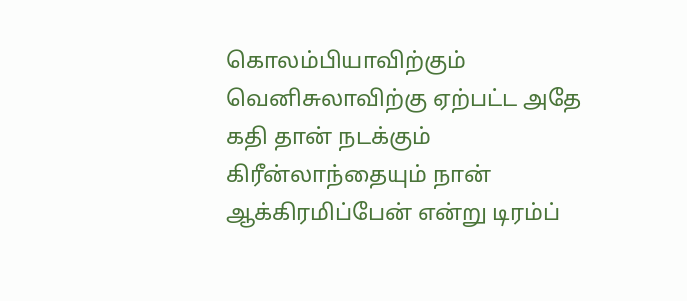கொலம்பியாவிற்கும் வெனிசுலாவிற்கு ஏற்பட்ட அதே கதி தான் நடக்கும் கிரீன்லாந்தையும் நான் ஆக்கிரமிப்பேன் என்று டிரம்ப்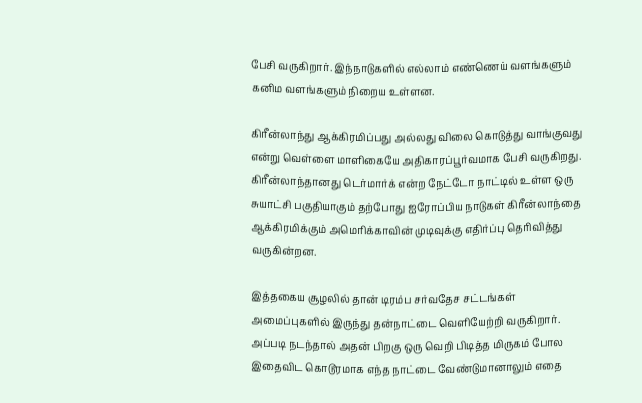பேசி வருகிறார். இந்நாடுகளில் எல்லாம் எண்ணெய் வளங்களும் கனிம வளங்களும் நிறைய உள்ளன.

கிரீன்லாந்து ஆக்கிரமிப்பது அல்லது விலை கொடுத்து வாங்குவது என்று வெள்ளை மாளிகையே அதிகாரப்பூர்வமாக பேசி வருகிறது. கிரீன்லாந்தானது டெர்மார்க் என்ற நேட்டோ நாட்டில் உள்ள ஒரு சுயாட்சி பகுதியாகும் தற்போது ஐரோப்பிய நாடுகள் கிரீன்லாந்தை ஆக்கிரமிக்கும் அமெரிக்காவின் முடிவுக்கு எதிர்ப்பு தெரிவித்து வருகின்றன.

இத்தகைய சூழலில் தான் டிரம்ப சர்வதேச சட்டங்கள் அமைப்புகளில் இருந்து தன்நாட்டை வெளியேற்றி வருகிறார். அப்படி நடந்தால் அதன் பிறகு ஒரு வெறி பிடித்த மிருகம் போல இதைவிட கொடூரமாக எந்த நாட்டை வேண்டுமானாலும் எதை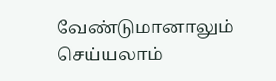வேண்டுமானாலும் செய்யலாம்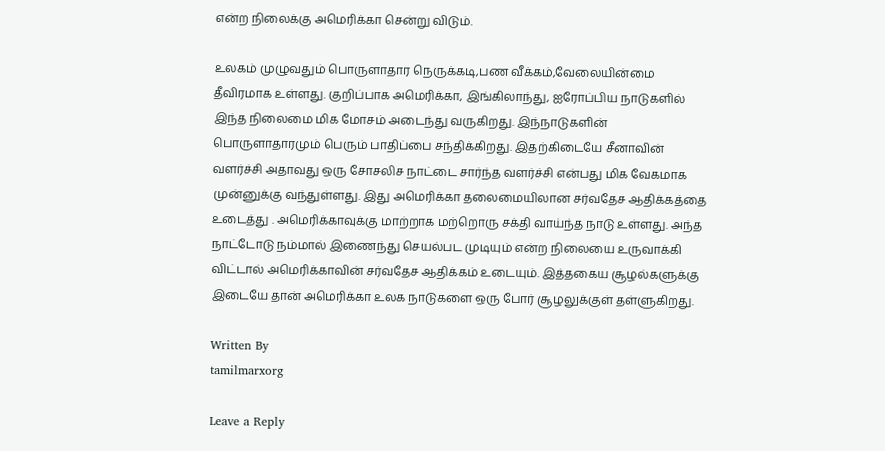என்ற நிலைக்கு அமெரிக்கா சென்று விடும்.

உலகம் முழுவதும் பொருளாதார நெருக்கடி,பண வீக்கம்,வேலையின்மை தீவிரமாக உள்ளது. குறிப்பாக அமெரிக்கா, இங்கிலாந்து, ஐரோப்பிய நாடுகளில் இந்த நிலைமை மிக மோசம் அடைந்து வருகிறது. இந்நாடுகளின் பொருளாதாரமும் பெரும் பாதிப்பை சந்திக்கிறது. இதற்கிடையே சீனாவின் வளர்ச்சி அதாவது ஒரு சோசலிச நாட்டை சார்ந்த வளர்ச்சி என்பது மிக வேகமாக முன்னுக்கு வந்துள்ளது. இது அமெரிக்கா தலைமையிலான சர்வதேச ஆதிக்கத்தை உடைத்து . அமெரிக்காவுக்கு மாற்றாக மற்றொரு சக்தி வாய்ந்த நாடு உள்ளது. அந்த நாட்டோடு நம்மால் இணைந்து செயல்பட முடியும் என்ற நிலையை உருவாக்கி விட்டால் அமெரிக்காவின் சர்வதேச ஆதிக்கம் உடையும். இத்தகைய சூழல்களுக்கு இடையே தான் அமெரிக்கா உலக நாடுகளை ஒரு போர் சூழலுக்குள் தள்ளுகிறது.

Written By
tamilmarxorg

Leave a Reply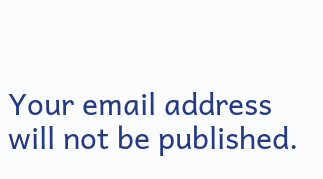Your email address will not be published.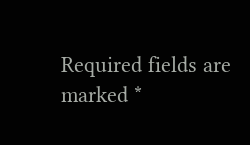Required fields are marked *